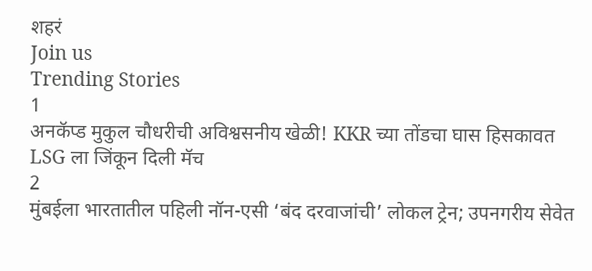शहरं
Join us
Trending Stories
1
अनकॅप्ड मुकुल चौधरीची अविश्वसनीय खेळी! KKR च्या तोंडचा घास हिसकावत LSG ला जिंकून दिली मॅच
2
मुंबईला भारतातील पहिली नॉन-एसी ‘बंद दरवाजांची’ लोकल ट्रेन; उपनगरीय सेवेत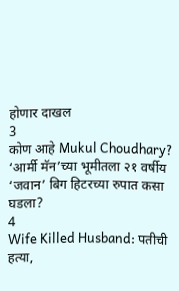होणार दाखल
3
कोण आहे Mukul Choudhary? ‘आर्मी मॅन’च्या भूमीतला २१ वर्षीय ‘जवान’ बिग हिटरच्या रुपात कसा घडला?
4
Wife Killed Husband: पतीची हत्या,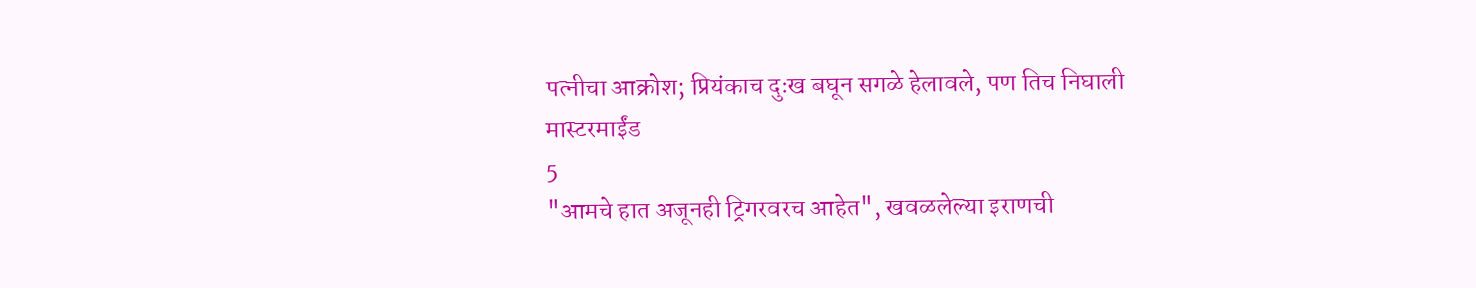पत्नीचा आक्रोश; प्रियंकाच दुःख बघून सगळे हेलावले, पण तिच निघाली मास्टरमाईंड
5
"आमचे हात अजूनही ट्रिगरवरच आहेत", खवळलेल्या इराणची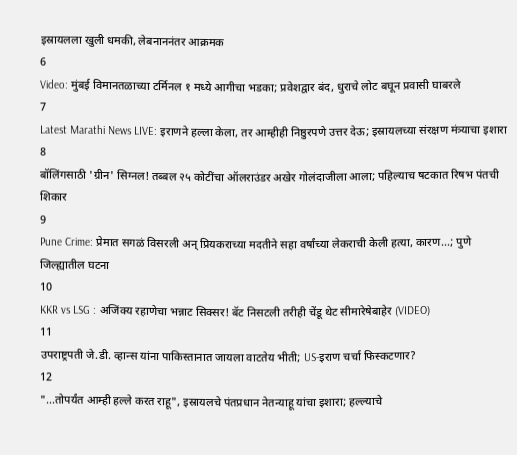इस्रायलला खुली धमकी, लेबनाननंतर आक्रमक
6
Video: मुंबई विमानतळाच्या टर्मिनल १ मध्ये आगीचा भडका; प्रवेशद्वार बंद, धुराचे लोट बघून प्रवासी घाबरले
7
Latest Marathi News LIVE: इराणने हल्ला केला, तर आम्हीही निष्ठुरपणे उत्तर देऊ; इस्रायलच्या संरक्षण मंत्र्याचा इशारा
8
बॉलिंगसाठी 'ग्रीन' सिग्नल! तब्बल २५ कोटींचा ऑलराउंडर अखेर गोलंदाजीला आला; पहिल्याच षटकात रिषभ पंतची शिकार
9
Pune Crime: प्रेमात सगळं विसरली अन् प्रियकराच्या मदतीने सहा वर्षांच्या लेकराची केली हत्या, कारण...; पुणे जिल्ह्यातील घटना
10
KKR vs LSG : अजिंक्य रहाणेचा भन्नाट सिक्सर! बॅट निसटली तरीही चेंडू थेट सीमारेषेबाहेर (VIDEO)
11
उपराष्ट्रपती जे.डी. व्हान्स यांना पाकिस्तानात जायला वाटतेय भीती; US-इराण चर्चा फिस्कटणार?
12
"...तोपर्यंत आम्ही हल्ले करत राहू", इस्रायलचे पंतप्रधान नेतन्याहू यांचा इशारा; हल्ल्याचे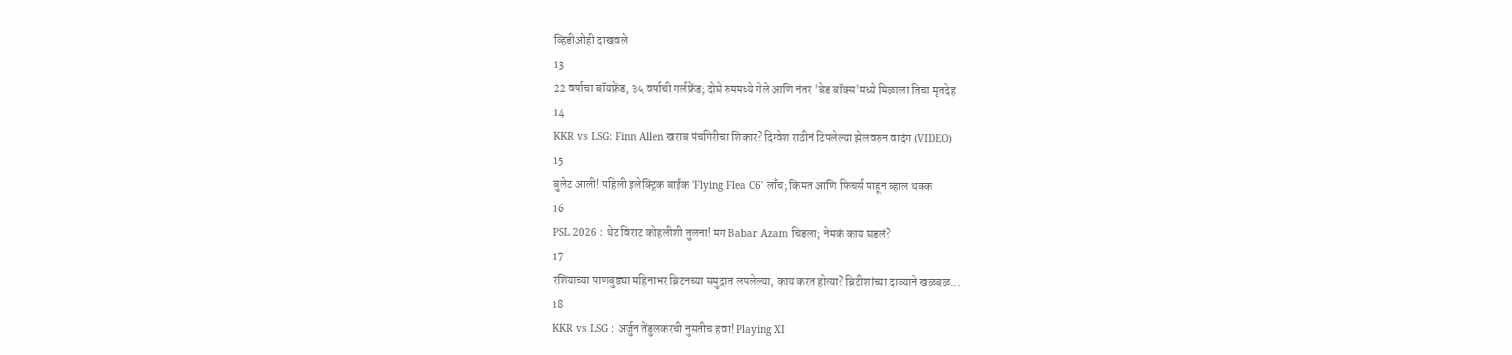व्हिडीओही दाखवले
13
22 वर्षाचा बॉयफ्रेंड, ३५ वर्षाची गर्लफ्रेंड; दोघे रुममध्ये गेले आणि नंतर 'बेड बॉक्स'मध्ये मिळाला तिचा मृतदेह
14
KKR vs LSG: Finn Allen खराब पंचगिरीचा शिकार? दिग्वेश राठीनं टिपलेल्या झेलवरुन वादंग (VIDEO)
15
बुलेट आली! पहिली इलेक्ट्रिक बाईक 'Flying Flea C6' लाँच; किंमत आणि फिचर्स पाहून व्हाल थक्क
16
PSL 2026 : थेट विराट कोहलीशी तुलना! मग Babar Azam चिडला; नेमकं काय घडलं?
17
रशियाच्या पाणबुड्या महिनाभर ब्रिटनच्या समुद्रात लपलेल्या, काय करत होत्या? ब्रिटीशांच्या दाव्याने खळबळ...
18
KKR vs LSG : अर्जुन तेंडुलकरची नुसतीच हवा! Playing XI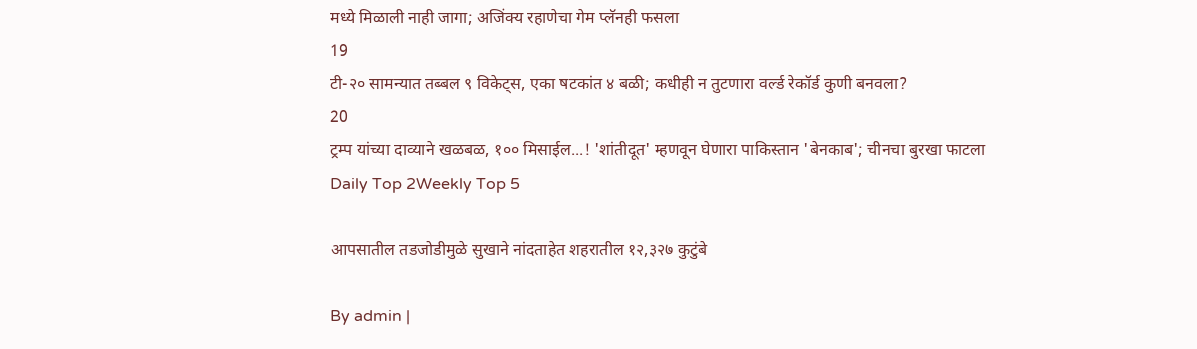मध्ये मिळाली नाही जागा; अजिंक्य रहाणेचा गेम प्लॅनही फसला
19
टी-२० सामन्यात तब्बल ९ विकेट्स, एका षटकांत ४ बळी; कधीही न तुटणारा वर्ल्ड रेकॉर्ड कुणी बनवला?
20
ट्रम्प यांच्या दाव्याने खळबळ, १०० मिसाईल...! 'शांतीदूत' म्हणवून घेणारा पाकिस्तान 'बेनकाब'; चीनचा बुरखा फाटला
Daily Top 2Weekly Top 5

आपसातील तडजोडीमुळे सुखाने नांदताहेत शहरातील १२,३२७ कुटुंबे

By admin |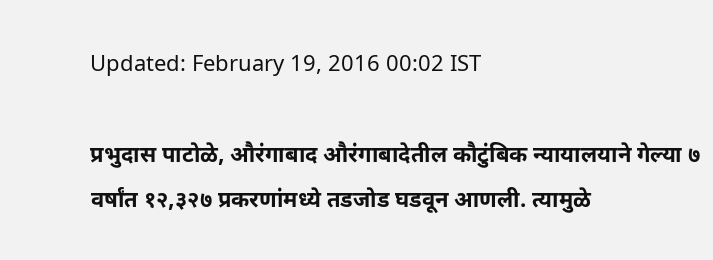Updated: February 19, 2016 00:02 IST

प्रभुदास पाटोळे, औरंगाबाद औरंगाबादेतील कौटुंबिक न्यायालयाने गेल्या ७ वर्षांत १२,३२७ प्रकरणांमध्ये तडजोड घडवून आणली. त्यामुळे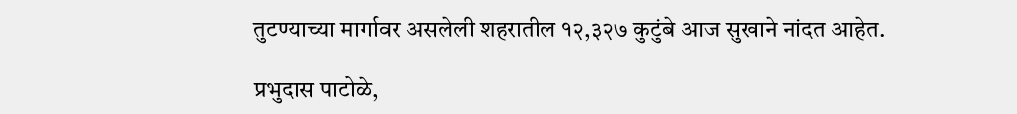तुटण्याच्या मार्गावर असलेली शहरातील १२,३२७ कुटुंबे आज सुखाने नांदत आहेत.

प्रभुदास पाटोळे,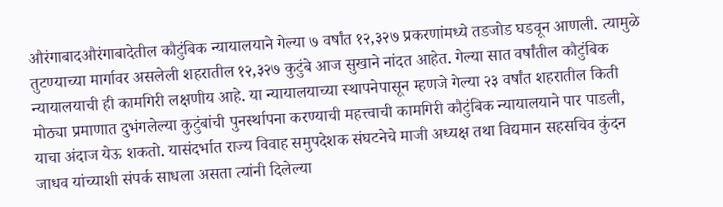औरंगाबादऔरंगाबादेतील कौटुंबिक न्यायालयाने गेल्या ७ वर्षांत १२,३२७ प्रकरणांमध्ये तडजोड घडवून आणली. त्यामुळे तुटण्याच्या मार्गावर असलेली शहरातील १२,३२७ कुटुंबे आज सुखाने नांदत आहेत. गेल्या सात वर्षांतील कौटुंबिक न्यायालयाची ही कामगिरी लक्षणीय आहे. या न्यायालयाच्या स्थापनेपासून म्हणजे गेल्या २३ वर्षांत शहरातील किती मोठ्या प्रमाणात दुभंगलेल्या कुटुंबांची पुनर्स्थापना करण्याची महत्त्वाची कामगिरी कौटुंबिक न्यायालयाने पार पाडली, याचा अंदाज येऊ शकतो. यासंदर्भात राज्य विवाह समुपदेशक संघटनेचे माजी अध्यक्ष तथा विद्यमान सहसचिव कुंदन जाधव यांच्याशी संपर्क साधला असता त्यांनी दिलेल्या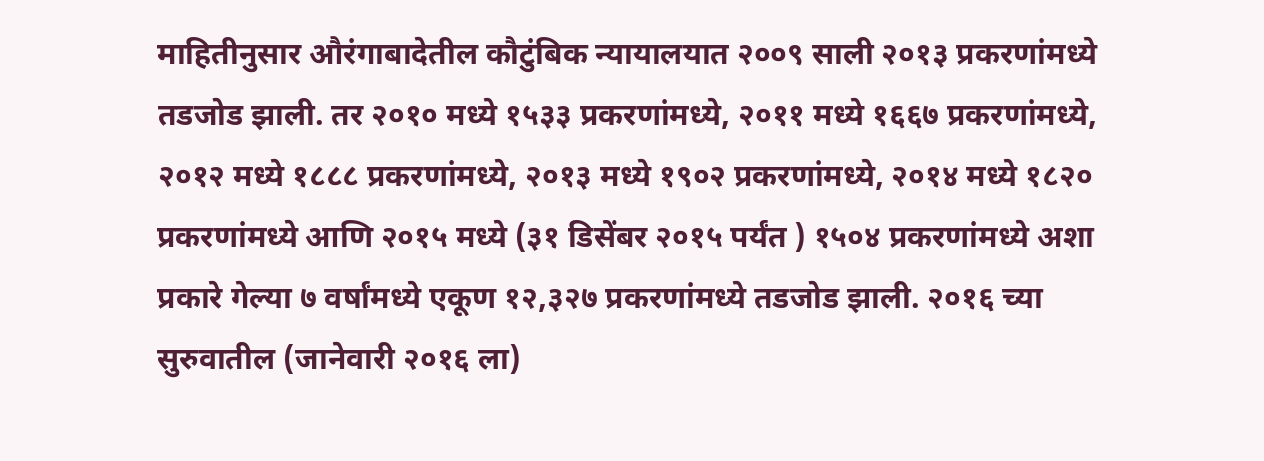माहितीनुसार औरंगाबादेतील कौटुंबिक न्यायालयात २००९ साली २०१३ प्रकरणांमध्ये तडजोड झाली. तर २०१० मध्ये १५३३ प्रकरणांमध्ये, २०११ मध्ये १६६७ प्रकरणांमध्ये, २०१२ मध्ये १८८८ प्रकरणांमध्ये, २०१३ मध्ये १९०२ प्रकरणांमध्ये, २०१४ मध्ये १८२० प्रकरणांमध्ये आणि २०१५ मध्ये (३१ डिसेंबर २०१५ पर्यंत ) १५०४ प्रकरणांमध्ये अशा प्रकारे गेल्या ७ वर्षांमध्ये एकूण १२,३२७ प्रकरणांमध्ये तडजोड झाली. २०१६ च्या सुरुवातील (जानेवारी २०१६ ला)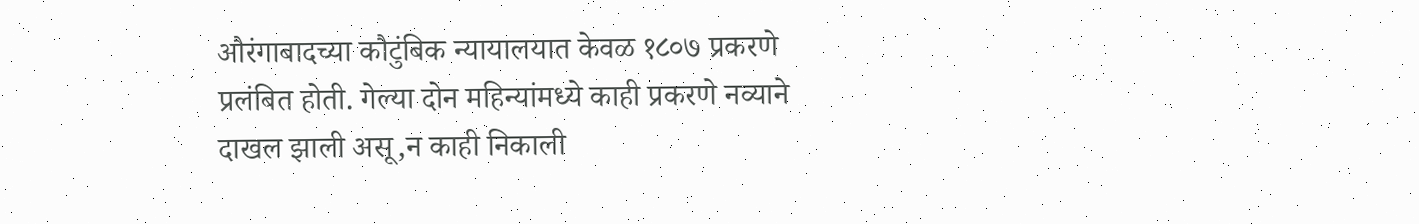औरंगाबादच्या कौटुंबिक न्यायालयात केवळ १८०७ प्रकरणे प्रलंबित होती. गेल्या दोन महिन्यांमध्ये काही प्रकरणे नव्याने दाखल झाली असू,न काही निकाली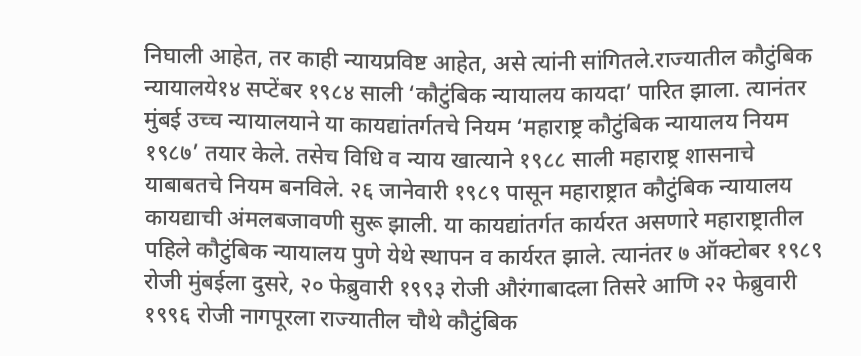निघाली आहेत, तर काही न्यायप्रविष्ट आहेत, असे त्यांनी सांगितले.राज्यातील कौटुंबिक न्यायालये१४ सप्टेंबर १९८४ साली ‘कौटुंबिक न्यायालय कायदा’ पारित झाला. त्यानंतर मुंबई उच्च न्यायालयाने या कायद्यांतर्गतचे नियम ‘महाराष्ट्र कौटुंबिक न्यायालय नियम १९८७’ तयार केले. तसेच विधि व न्याय खात्याने १९८८ साली महाराष्ट्र शासनाचे याबाबतचे नियम बनविले. २६ जानेवारी १९८९ पासून महाराष्ट्रात कौटुंबिक न्यायालय कायद्याची अंमलबजावणी सुरू झाली. या कायद्यांतर्गत कार्यरत असणारे महाराष्ट्रातील पहिले कौटुंबिक न्यायालय पुणे येथे स्थापन व कार्यरत झाले. त्यानंतर ७ ऑक्टोबर १९८९ रोजी मुंबईला दुसरे, २० फेब्रुवारी १९९३ रोजी औरंगाबादला तिसरे आणि २२ फेब्रुवारी १९९६ रोजी नागपूरला राज्यातील चौथे कौटुंबिक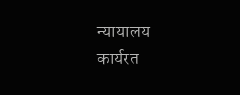न्यायालय कार्यरत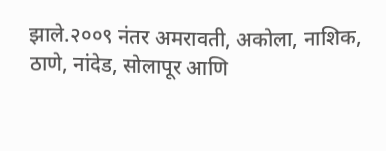झाले.२००९ नंतर अमरावती, अकोला, नाशिक, ठाणे, नांदेड, सोलापूर आणि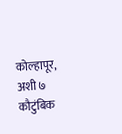कोल्हापूर, अशी ७ कौटुंबिक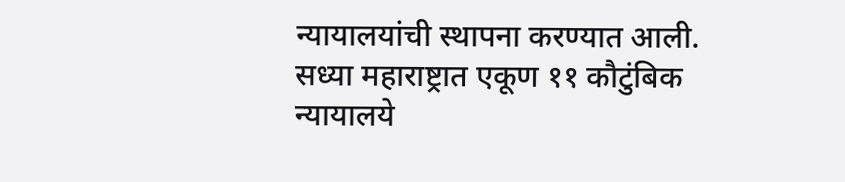न्यायालयांची स्थापना करण्यात आली. सध्या महाराष्ट्रात एकूण ११ कौटुंबिक न्यायालये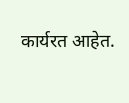कार्यरत आहेत.